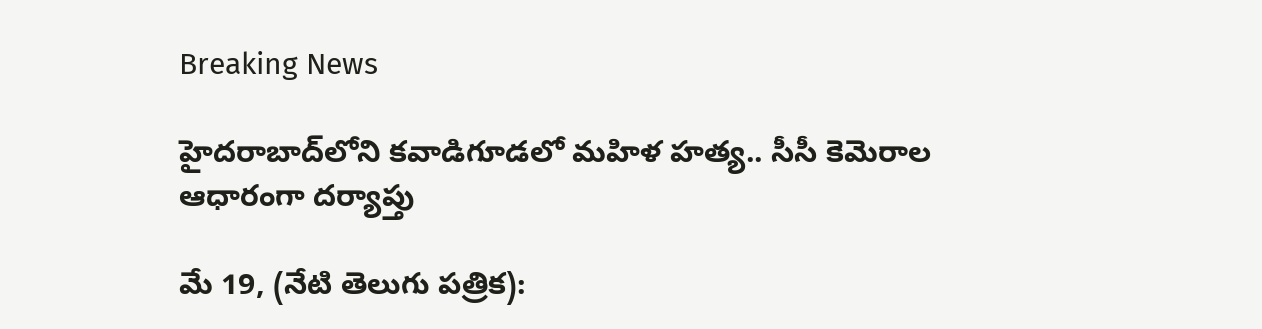Breaking News

హైదరాబాద్‌లోని కవాడిగూడలో మహిళ హత్య.. సీసీ కెమెరాల ఆధారంగా దర్యాప్తు

మే 19, (నేటి తెలుగు పత్రిక):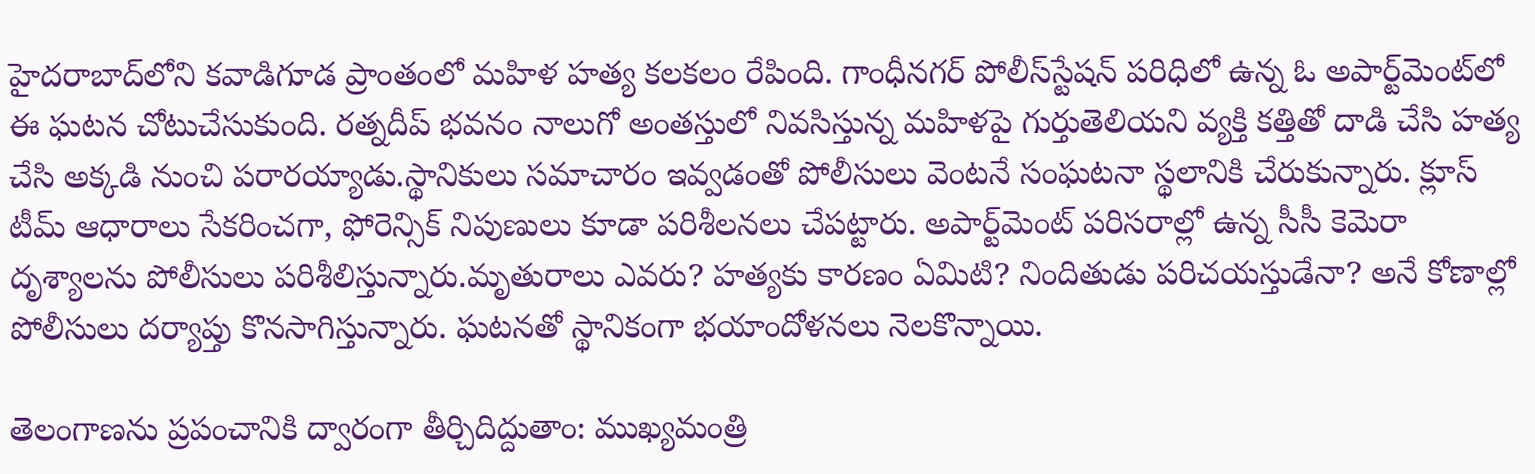హైదరాబాద్‌లోని కవాడిగూడ ప్రాంతంలో మహిళ హత్య కలకలం రేపింది. గాంధీనగర్ పోలీస్‌స్టేషన్ పరిధిలో ఉన్న ఓ అపార్ట్‌మెంట్‌లో ఈ ఘటన చోటుచేసుకుంది. రత్నదీప్ భవనం నాలుగో అంతస్తులో నివసిస్తున్న మహిళపై గుర్తుతెలియని వ్యక్తి కత్తితో దాడి చేసి హత్య చేసి అక్కడి నుంచి పరారయ్యాడు.స్థానికులు సమాచారం ఇవ్వడంతో పోలీసులు వెంటనే సంఘటనా స్థలానికి చేరుకున్నారు. క్లూస్ టీమ్ ఆధారాలు సేకరించగా, ఫోరెన్సిక్ నిపుణులు కూడా పరిశీలనలు చేపట్టారు. అపార్ట్‌మెంట్ పరిసరాల్లో ఉన్న సీసీ కెమెరా దృశ్యాలను పోలీసులు పరిశీలిస్తున్నారు.మృతురాలు ఎవరు? హత్యకు కారణం ఏమిటి? నిందితుడు పరిచయస్తుడేనా? అనే కోణాల్లో పోలీసులు దర్యాప్తు కొనసాగిస్తున్నారు. ఘటనతో స్థానికంగా భయాందోళనలు నెలకొన్నాయి.

తెలంగాణను ప్రపంచానికి ద్వారంగా తీర్చిదిద్దుతాం: ముఖ్యమంత్రి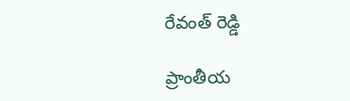రేవంత్ రెడ్డి

ప్రాంతీయ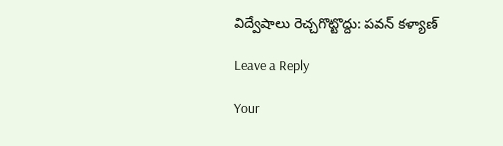విద్వేషాలు రెచ్చగొట్టొద్దు: పవన్ కళ్యాణ్

Leave a Reply

Your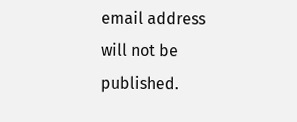email address will not be published.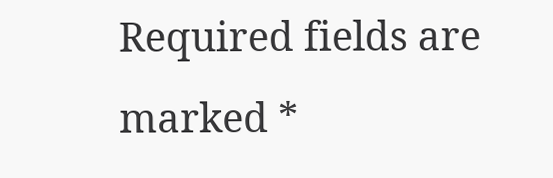Required fields are marked *